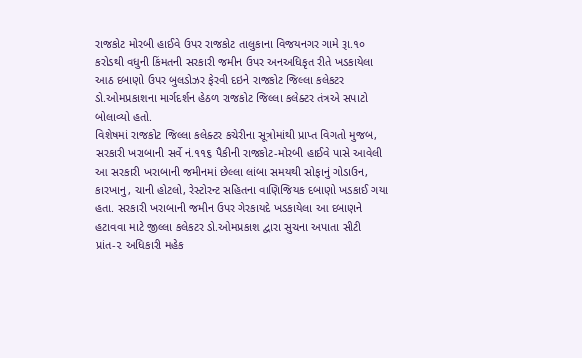રાજકોટ મોરબી હાઈવે ઉપર રાજકોટ તાલુકાના વિજયનગર ગામે રૂા.૧૦ કરોડથી વધુની કિંમતની સરકારી જમીન ઉપર અનઅધિકૃત રીતે ખડકાયેલા આઠ દબાણો ઉપર બુલડોઝર ફેરવી દઇને રાજકોટ જિલ્લા કલેકટર ડો.ઓમપ્રકાશના માર્ગદર્શન હેઠળ રાજકોટ જિલ્લા કલેક્ટર તંત્રએ સપાટો બોલાવ્યો હતો.
વિશેષમાં રાજકોટ જિલ્લા કલેક્ટર કચેરીના સૂત્રોમાંથી પ્રાપ્ત વિગતો મુજબ, સરકારી ખરાબાની સર્વે નં.૧૧૬ પૈકીની રાજકોટ-મોરબી હાઈવે પાસે આવેલી આ સરકારી ખરાબાની જમીનમાં છેલ્લા લાંબા સમયથી સોફાનું ગોડાઉન, કારખાનુ, ચાની હોટલો, રેસ્ટોરન્ટ સહિતના વાણિજિયક દબાણો ખડકાઈ ગયા હતા. સરકારી ખરાબાની જમીન ઉપર ગેરકાયદે ખડકાયેલા આ દબાણને હટાવવા માટે જીલ્લા કલેકટર ડો.ઓમપ્રકાશ દ્વારા સુચના અપાતા સીટી પ્રાંત-૨ અધિકારી મહેક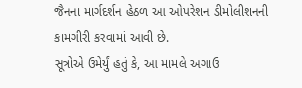જૈનના માર્ગદર્શન હેઠળ આ ઓપરેશન ડીમોલીશનની કામગીરી કરવામાં આવી છે.
સૂત્રોએ ઉમેર્યું હતું કે, આ મામલે અગાઉ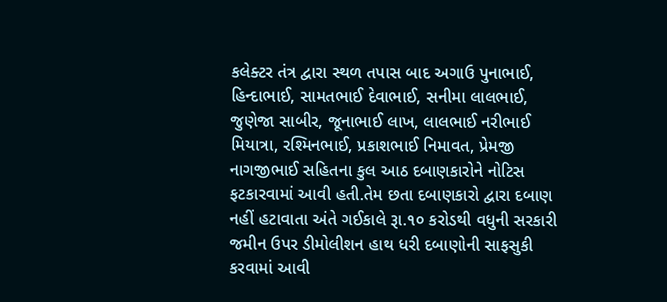કલેક્ટર તંત્ર દ્વારા સ્થળ તપાસ બાદ અગાઉ પુનાભાઈ, હિન્દાભાઈ, સામતભાઈ દેવાભાઈ, સનીમા લાલભાઈ, જુણેજા સાબીર, જૂનાભાઈ લાખ, લાલભાઈ નરીભાઈ મિયાત્રા, રશ્મિનભાઈ, પ્રકાશભાઈ નિમાવત, પ્રેમજી નાગજીભાઈ સહિતના કુલ આઠ દબાણકારોને નોટિસ ફટકારવામાં આવી હતી.તેમ છતા દબાણકારો દ્વારા દબાણ નહીં હટાવાતા અંતે ગઈકાલે રૂા.૧૦ કરોડથી વધુની સરકારી જમીન ઉપર ડીમોલીશન હાથ ધરી દબાણોની સાફસુકી કરવામાં આવી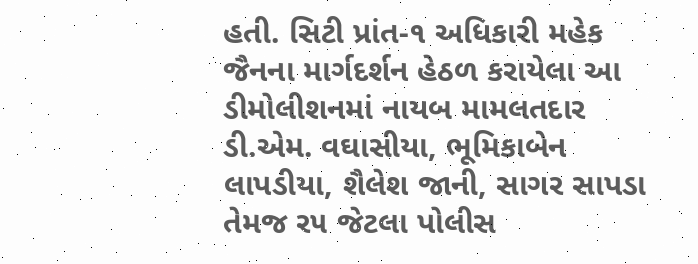હતી. સિટી પ્રાંત-૧ અધિકારી મહેક જૈનના માર્ગદર્શન હેઠળ કરાયેલા આ ડીમોલીશનમાં નાયબ મામલતદાર ડી.એમ. વઘાસીયા, ભૂમિકાબેન લાપડીયા, શૈલેશ જાની, સાગર સાપડા તેમજ ર૫ જેટલા પોલીસ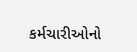કર્મચારીઓનો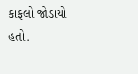કાફલો જોડાયો હતો.